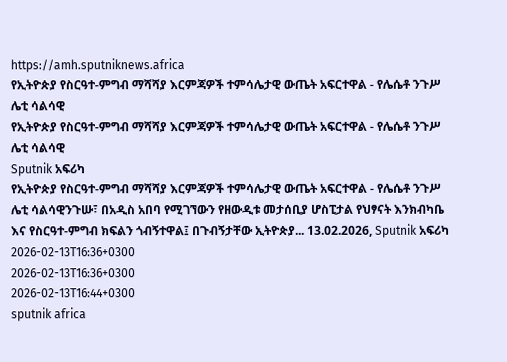https://amh.sputniknews.africa
የኢትዮጵያ የስርዓተ-ምግብ ማሻሻያ እርምጃዎች ተምሳሌታዊ ውጤት አፍርተዋል - የሌሴቶ ንጉሥ ሌቲ ሳልሳዊ
የኢትዮጵያ የስርዓተ-ምግብ ማሻሻያ እርምጃዎች ተምሳሌታዊ ውጤት አፍርተዋል - የሌሴቶ ንጉሥ ሌቲ ሳልሳዊ
Sputnik አፍሪካ
የኢትዮጵያ የስርዓተ-ምግብ ማሻሻያ እርምጃዎች ተምሳሌታዊ ውጤት አፍርተዋል - የሌሴቶ ንጉሥ ሌቲ ሳልሳዊንጉሡ፣ በአዲስ አበባ የሚገኘውን የዘውዲቱ መታሰቢያ ሆስፒታል የህፃናት እንክብካቤ እና የስርዓተ-ምግብ ክፍልን ጎብኝተዋል፤ በጉብኝታቸው ኢትዮጵያ... 13.02.2026, Sputnik አፍሪካ
2026-02-13T16:36+0300
2026-02-13T16:36+0300
2026-02-13T16:44+0300
sputnik africa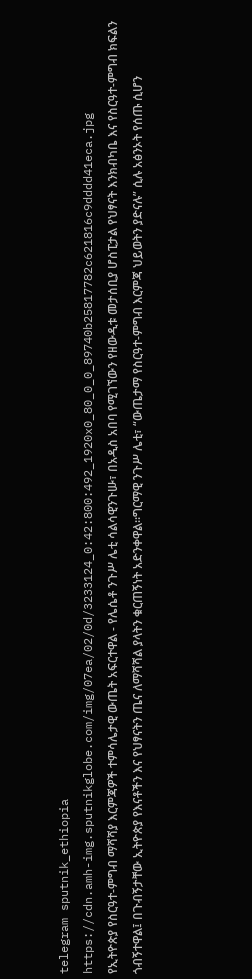telegram sputnik_ethiopia
https://cdn.amh-img.sputnikglobe.com/img/07ea/02/0d/3233124_0:42:800:492_1920x0_80_0_0_89740b25817782c621816c9dddd41eca.jpg
የኢትዮጵያ የስርዓተ-ምግብ ማሻሻያ እርምጃዎች ተምሳሌታዊ ውጤት አፍርተዋል - የሌሴቶ ንጉሥ ሌቲ ሳልሳዊንጉሡ፣ በአዲስ አበባ የሚገኘውን የዘውዲቱ መታሰቢያ ሆስፒታል የህፃናት እንክብካቤ እና የስርዓተ-ምግብ ክፍልን ጎብኝተዋል፤ በጉብኝታቸው ኢትዮጵያ የእናቶችን እና የህፃናትን ጤና ለማሻሻል ያላትን ቁርጠኝነት አድንቀዋል።ግርማዊ ንጉሥ ሌቲ፣ “ውጤታማ የስርዓተ-ምግብ እርምጃ ህይወትን ያድናሉ” ሲሉ አፅንኦት የሰጡ ሲሆን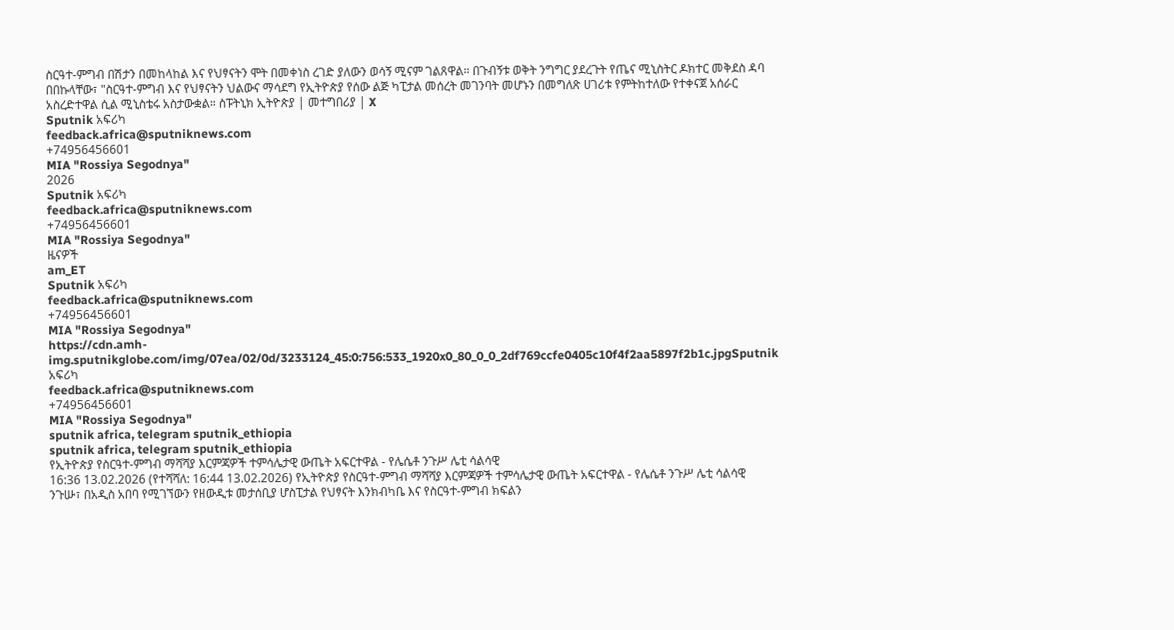ስርዓተ-ምግብ በሽታን በመከላከል እና የህፃናትን ሞት በመቀነስ ረገድ ያለውን ወሳኝ ሚናም ገልጸዋል። በጉብኝቱ ወቅት ንግግር ያደረጉት የጤና ሚኒስትር ዶክተር መቅደስ ዳባ በበኩላቸው፣ "ስርዓተ-ምግብ እና የህፃናትን ህልውና ማሳደግ የኢትዮጵያ የሰው ልጅ ካፒታል መሰረት መገንባት መሆኑን በመግለጽ ሀገሪቱ የምትከተለው የተቀናጀ አሰራር አስረድተዋል ሲል ሚኒስቴሩ አስታውቋል። ስፑትኒክ ኢትዮጵያ | መተግበሪያ | X
Sputnik አፍሪካ
feedback.africa@sputniknews.com
+74956456601
MIA "Rossiya Segodnya"
2026
Sputnik አፍሪካ
feedback.africa@sputniknews.com
+74956456601
MIA "Rossiya Segodnya"
ዜናዎች
am_ET
Sputnik አፍሪካ
feedback.africa@sputniknews.com
+74956456601
MIA "Rossiya Segodnya"
https://cdn.amh-img.sputnikglobe.com/img/07ea/02/0d/3233124_45:0:756:533_1920x0_80_0_0_2df769ccfe0405c10f4f2aa5897f2b1c.jpgSputnik አፍሪካ
feedback.africa@sputniknews.com
+74956456601
MIA "Rossiya Segodnya"
sputnik africa, telegram sputnik_ethiopia
sputnik africa, telegram sputnik_ethiopia
የኢትዮጵያ የስርዓተ-ምግብ ማሻሻያ እርምጃዎች ተምሳሌታዊ ውጤት አፍርተዋል - የሌሴቶ ንጉሥ ሌቲ ሳልሳዊ
16:36 13.02.2026 (የተሻሻለ: 16:44 13.02.2026) የኢትዮጵያ የስርዓተ-ምግብ ማሻሻያ እርምጃዎች ተምሳሌታዊ ውጤት አፍርተዋል - የሌሴቶ ንጉሥ ሌቲ ሳልሳዊ
ንጉሡ፣ በአዲስ አበባ የሚገኘውን የዘውዲቱ መታሰቢያ ሆስፒታል የህፃናት እንክብካቤ እና የስርዓተ-ምግብ ክፍልን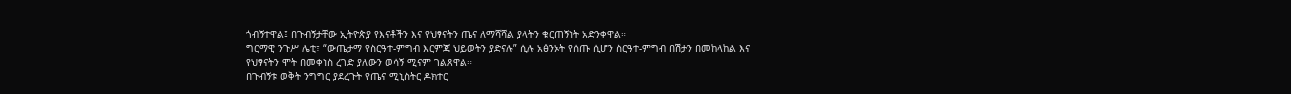ጎብኝተዋል፤ በጉብኝታቸው ኢትዮጵያ የእናቶችን እና የህፃናትን ጤና ለማሻሻል ያላትን ቁርጠኝነት አድንቀዋል።
ግርማዊ ንጉሥ ሌቲ፣ “ውጤታማ የስርዓተ-ምግብ እርምጃ ህይወትን ያድናሉ” ሲሉ አፅንኦት የሰጡ ሲሆን ስርዓተ-ምግብ በሽታን በመከላከል እና የህፃናትን ሞት በመቀነስ ረገድ ያለውን ወሳኝ ሚናም ገልጸዋል።
በጉብኝቱ ወቅት ንግግር ያደረጉት የጤና ሚኒስትር ዶክተር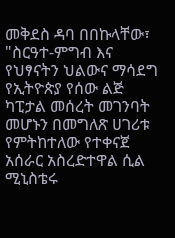መቅደስ ዳባ በበኩላቸው፣ "ስርዓተ-ምግብ እና የህፃናትን ህልውና ማሳደግ የኢትዮጵያ የሰው ልጅ ካፒታል መሰረት መገንባት መሆኑን በመግለጽ ሀገሪቱ የምትከተለው የተቀናጀ አሰራር አስረድተዋል ሲል ሚኒስቴሩ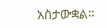አስታውቋል።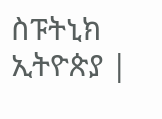ስፑትኒክ ኢትዮጵያ |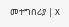መተግበሪያ | X